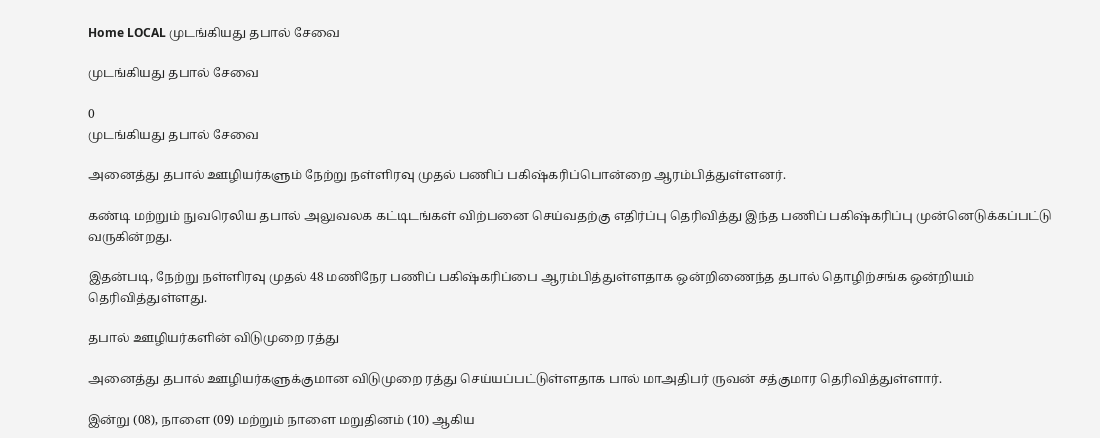Home LOCAL முடங்கியது தபால் சேவை

முடங்கியது தபால் சேவை

0
முடங்கியது தபால் சேவை

அனைத்து தபால் ஊழியர்களும் நேற்று நள்ளிரவு முதல் பணிப் பகிஷ்கரிப்பொன்றை ஆரம்பித்துள்ளனர்.

கண்டி மற்றும் நுவரெலிய தபால் அலுவலக கட்டிடங்கள் விற்பனை செய்வதற்கு எதிர்ப்பு தெரிவித்து இந்த பணிப் பகிஷ்கரிப்பு முன்னெடுக்கப்பட்டு வருகின்றது.

இதன்படி, நேற்று நள்ளிரவு முதல் 48 மணிநேர பணிப் பகிஷ்கரிப்பை ஆரம்பித்துள்ளதாக ஒன்றிணைந்த தபால் தொழிற்சங்க ஒன்றியம் தெரிவித்துள்ளது.

தபால் ஊழியர்களின் விடுமுறை ரத்து

அனைத்து தபால் ஊழியர்களுக்குமான விடுமுறை ரத்து செய்யப்பட்டுள்ளதாக பால் மாஅதிபர் ருவன் சத்குமார தெரிவித்துள்ளார்.

இன்று (08), நாளை (09) மற்றும் நாளை மறுதினம் (10) ஆகிய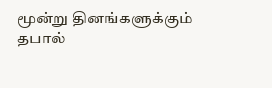மூன்று தினங்களுக்கும் தபால்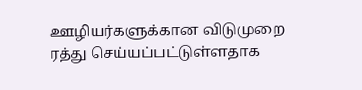ஊழியர்களுக்கான விடுமுறை ரத்து செய்யப்பட்டுள்ளதாக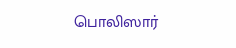பொலிஸார்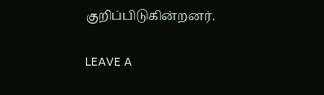குறிப்பிடுகின்றனர்.

LEAVE A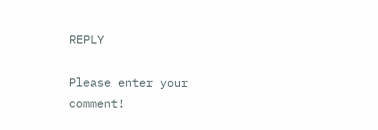REPLY

Please enter your comment!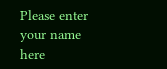Please enter your name here